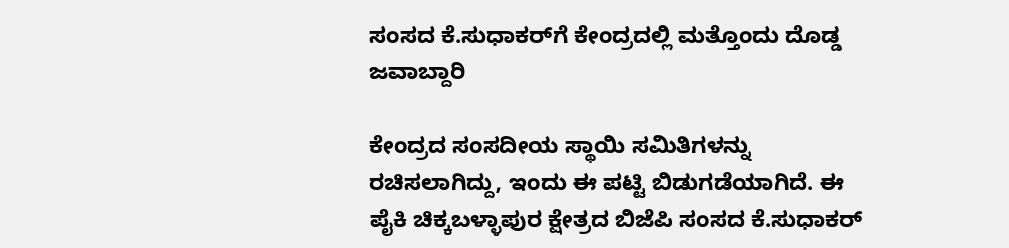ಸಂಸದ ಕೆ.ಸುಧಾಕರ್‌ಗೆ ಕೇಂದ್ರದಲ್ಲಿ ಮತ್ತೊಂದು ದೊಡ್ಡ ಜವಾಬ್ದಾರಿ

ಕೇಂದ್ರದ ಸಂಸದೀಯ ಸ್ಥಾಯಿ ಸಮಿತಿಗಳನ್ನು ರಚಿಸಲಾಗಿದ್ದು, ಇಂದು ಈ ಪಟ್ಟಿ ಬಿಡುಗಡೆಯಾಗಿದೆ. ಈ ಪೈಕಿ ಚಿಕ್ಕಬಳ್ಳಾಪುರ ಕ್ಷೇತ್ರದ ಬಿಜೆಪಿ ಸಂಸದ ಕೆ.ಸುಧಾಕರ್‌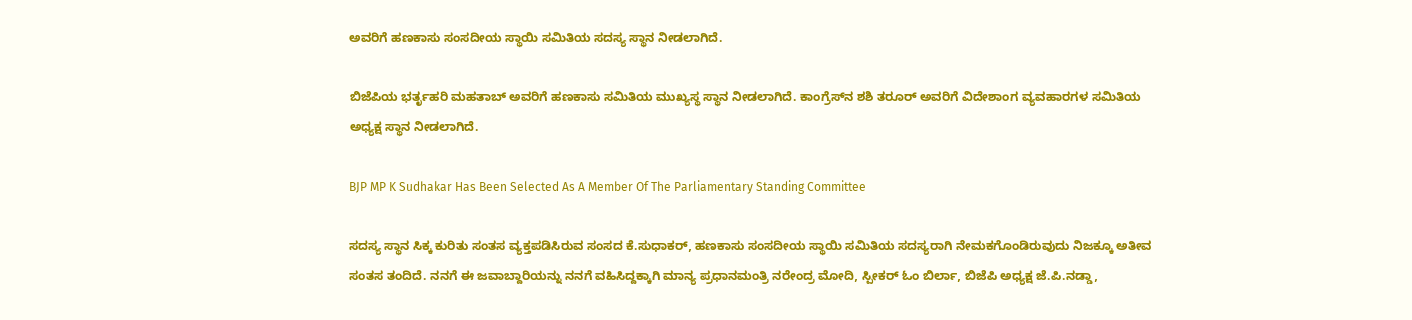ಅವರಿಗೆ ಹಣಕಾಸು ಸಂಸದೀಯ ಸ್ಥಾಯಿ ಸಮಿತಿಯ ಸದಸ್ಯ ಸ್ಥಾನ ನೀಡಲಾಗಿದೆ.

ಬಿಜೆಪಿಯ ಭರ್ತೃಹರಿ ಮಹತಾಬ್ ಅವರಿಗೆ ಹಣಕಾಸು ಸಮಿತಿಯ ಮುಖ್ಯಸ್ಥ ಸ್ಥಾನ ನೀಡಲಾಗಿದೆ. ಕಾಂಗ್ರೆಸ್‌ನ ಶಶಿ ತರೂರ್ ಅವರಿಗೆ ವಿದೇಶಾಂಗ ವ್ಯವಹಾರಗಳ ಸಮಿತಿಯ ಅಧ್ಯಕ್ಷ ಸ್ಥಾನ ನೀಡಲಾಗಿದೆ.

BJP MP K Sudhakar Has Been Selected As A Member Of The Parliamentary Standing Committee

ಸದಸ್ಯ ಸ್ಥಾನ ಸಿಕ್ಕ ಕುರಿತು ಸಂತಸ ವ್ಯಕ್ತಪಡಿಸಿರುವ ಸಂಸದ ಕೆ.ಸುಧಾಕರ್‌, ಹಣಕಾಸು ಸಂಸದೀಯ ಸ್ಥಾಯಿ ಸಮಿತಿಯ ಸದಸ್ಯರಾಗಿ ನೇಮಕಗೊಂಡಿರುವುದು ನಿಜಕ್ಕೂ ಅತೀವ ಸಂತಸ ತಂದಿದೆ. ನನಗೆ ಈ ಜವಾಬ್ದಾರಿಯನ್ನು ನನಗೆ ವಹಿಸಿದ್ದಕ್ಕಾಗಿ ಮಾನ್ಯ ಪ್ರಧಾನಮಂತ್ರಿ ನರೇಂದ್ರ ಮೋದಿ, ಸ್ಪೀಕರ್‌ ಓಂ ಬಿರ್ಲಾ, ಬಿಜೆಪಿ ಅಧ್ಯಕ್ಷ ಜೆ.ಪಿ.ನಡ್ಡಾ,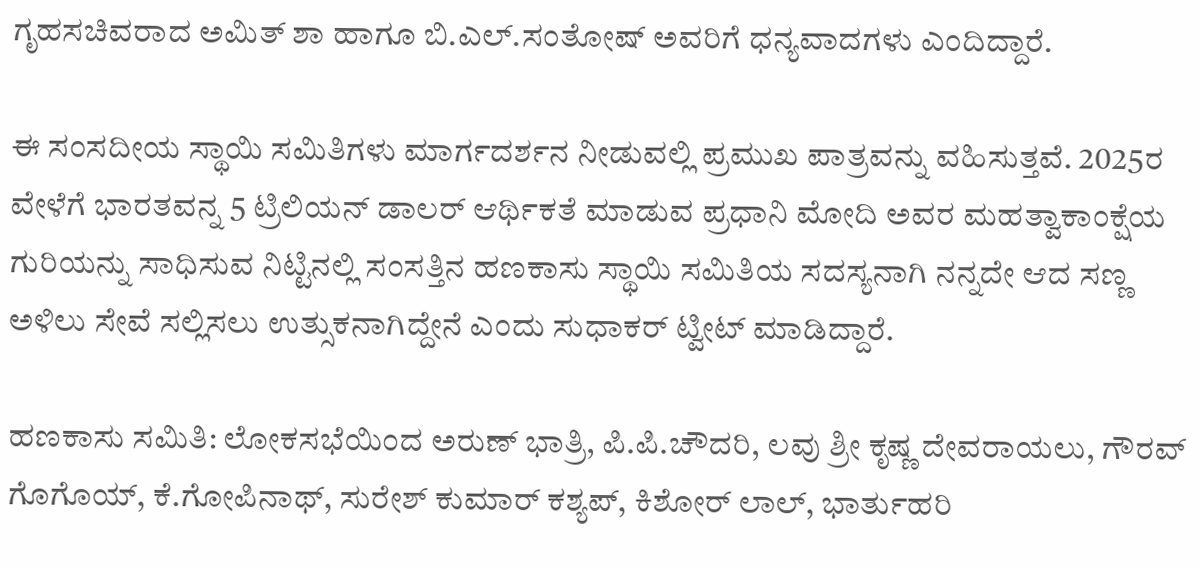ಗೃಹಸಚಿವರಾದ ಅಮಿತ್‌ ಶಾ ಹಾಗೂ ಬಿ.ಎಲ್‌.ಸಂತೋಷ್‌ ಅವರಿಗೆ ಧನ್ಯವಾದಗಳು ಎಂದಿದ್ದಾರೆ.

ಈ ಸಂಸದೀಯ ಸ್ಥಾಯಿ ಸಮಿತಿಗಳು ಮಾರ್ಗದರ್ಶನ ನೀಡುವಲ್ಲಿ ಪ್ರಮುಖ ಪಾತ್ರವನ್ನು ವಹಿಸುತ್ತವೆ. 2025ರ ವೇಳೆಗೆ ಭಾರತವನ್ನ 5 ಟ್ರಿಲಿಯನ್ ಡಾಲರ್ ಆರ್ಥಿಕತೆ ಮಾಡುವ ಪ್ರಧಾನಿ ಮೋದಿ ಅವರ ಮಹತ್ವಾಕಾಂಕ್ಷೆಯ ಗುರಿಯನ್ನು ಸಾಧಿಸುವ ನಿಟ್ಟಿನಲ್ಲಿ ಸಂಸತ್ತಿನ ಹಣಕಾಸು ಸ್ಥಾಯಿ ಸಮಿತಿಯ ಸದಸ್ಯನಾಗಿ ನನ್ನದೇ ಆದ ಸಣ್ಣ ಅಳಿಲು ಸೇವೆ ಸಲ್ಲಿಸಲು ಉತ್ಸುಕನಾಗಿದ್ದೇನೆ ಎಂದು ಸುಧಾಕರ್‌ ಟ್ವೀಟ್‌ ಮಾಡಿದ್ದಾರೆ.

ಹಣಕಾಸು ಸಮಿತಿ: ಲೋಕಸಭೆಯಿಂದ ಅರುಣ್‌ ಭಾತ್ರಿ, ಪಿ.ಪಿ.ಚೌದರಿ, ಲವು ಶ್ರೀ ಕೃಷ್ಣ ದೇವರಾಯಲು, ಗೌರವ್‌ ಗೊಗೊಯ್‌, ಕೆ.ಗೋಪಿನಾಥ್‌, ಸುರೇಶ್‌ ಕುಮಾರ್‌ ಕಶ್ಯಪ್‌, ಕಿಶೋರ್‌ ಲಾಲ್‌, ಭಾರ್ತುಹರಿ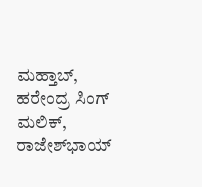ಮಹ್ತಾಬ್‌, ಹರೇಂದ್ರ ಸಿಂಗ್‌ ಮಲಿಕ್‌, ರಾಜೇಶ್‌ಭಾಯ್‌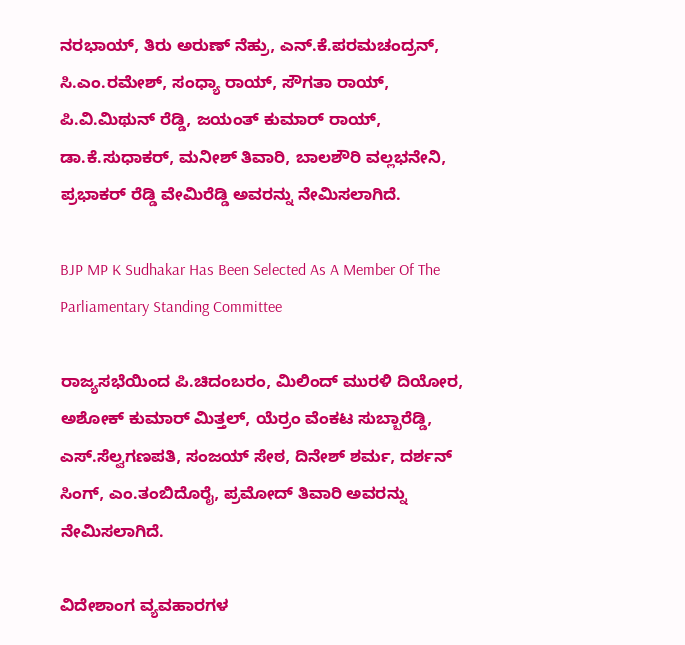ನರಭಾಯ್‌, ತಿರು ಅರುಣ್‌ ನೆಹ್ರು, ಎನ್‌.ಕೆ.ಪರಮಚಂದ್ರನ್‌, ಸಿ.ಎಂ.ರಮೇಶ್‌, ಸಂಧ್ಯಾ ರಾಯ್‌, ಸೌಗತಾ ರಾಯ್‌, ಪಿ.ವಿ.ಮಿಥುನ್‌ ರೆಡ್ಡಿ, ಜಯಂತ್‌ ಕುಮಾರ್‌ ರಾಯ್‌, ಡಾ.ಕೆ.ಸುಧಾಕರ್‌, ಮನೀಶ್‌ ತಿವಾರಿ, ಬಾಲಶೌರಿ ವಲ್ಲಭನೇನಿ, ಪ್ರಭಾಕರ್‌ ರೆಡ್ಡಿ ವೇಮಿರೆಡ್ಡಿ ಅವರನ್ನು ನೇಮಿಸಲಾಗಿದೆ.

BJP MP K Sudhakar Has Been Selected As A Member Of The Parliamentary Standing Committee

ರಾಜ್ಯಸಭೆಯಿಂದ ಪಿ.ಚಿದಂಬರಂ, ಮಿಲಿಂದ್‌ ಮುರಳಿ ದಿಯೋರ, ಅಶೋಕ್‌ ಕುಮಾರ್‌ ಮಿತ್ತಲ್‌, ಯೆರ್ರಂ ವೆಂಕಟ ಸುಬ್ಬಾರೆಡ್ಡಿ, ಎಸ್‌.ಸೆಲ್ವಗಣಪತಿ, ಸಂಜಯ್‌ ಸೇಠ, ದಿನೇಶ್‌ ಶರ್ಮ, ದರ್ಶನ್‌ ಸಿಂಗ್‌, ಎಂ.ತಂಬಿದೊರೈ, ಪ್ರಮೋದ್‌ ತಿವಾರಿ ಅವರನ್ನು ನೇಮಿಸಲಾಗಿದೆ.

ವಿದೇಶಾಂಗ ವ್ಯವಹಾರಗಳ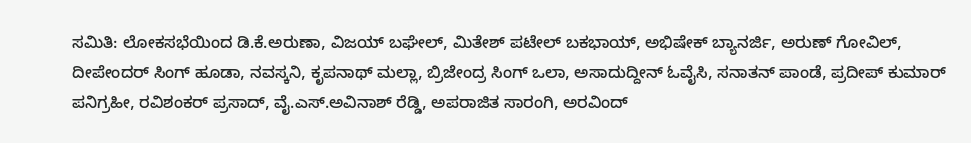ಸಮಿತಿ: ಲೋಕಸಭೆಯಿಂದ ಡಿ.ಕೆ.ಅರುಣಾ, ವಿಜಯ್‌ ಬಘೇಲ್‌, ಮಿತೇಶ್‌ ಪಟೇಲ್‌ ಬಕಭಾಯ್‌, ಅಭಿಷೇಕ್‌ ಬ್ಯಾನರ್ಜಿ, ಅರುಣ್‌ ಗೋವಿಲ್‌, ದೀಪೇಂದರ್‌ ಸಿಂಗ್‌ ಹೂಡಾ, ನವಸ್ಕನಿ, ಕೃಪನಾಥ್‌ ಮಲ್ಲಾ, ಬ್ರಿಜೇಂದ್ರ ಸಿಂಗ್‌ ಒಲಾ, ಅಸಾದುದ್ದೀನ್‌ ಓವೈಸಿ, ಸನಾತನ್‌ ಪಾಂಡೆ, ಪ್ರದೀಪ್‌ ಕುಮಾರ್‌ ಪನಿಗ್ರಹೀ, ರವಿಶಂಕರ್‌ ಪ್ರಸಾದ್‌, ವೈ.ಎಸ್‌.ಅವಿನಾಶ್‌ ರೆಡ್ಡಿ, ಅಪರಾಜಿತ ಸಾರಂಗಿ, ಅರವಿಂದ್‌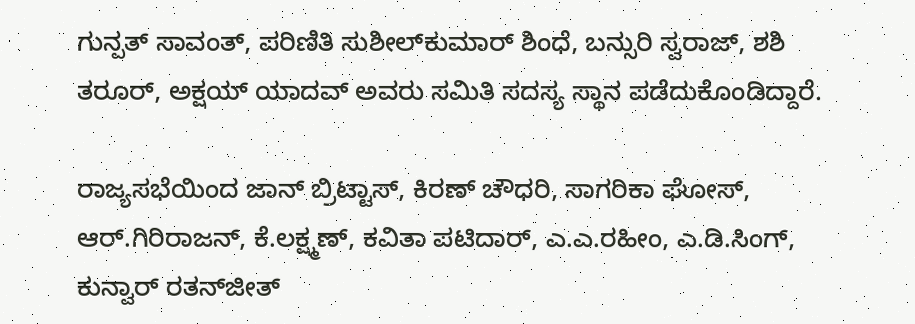ಗುನ್ಪತ್‌ ಸಾವಂತ್‌, ಪರಿಣಿತಿ ಸುಶೀಲ್‌ಕುಮಾರ್‌ ಶಿಂಧೆ, ಬನ್ಸುರಿ ಸ್ವರಾಜ್‌, ಶಶಿ ತರೂರ್‌, ಅಕ್ಷಯ್‌ ಯಾದವ್‌ ಅವರು ಸಮಿತಿ ಸದಸ್ಯ ಸ್ಥಾನ ಪಡೆದುಕೊಂಡಿದ್ದಾರೆ.

ರಾಜ್ಯಸಭೆಯಿಂದ ಜಾನ್‌ ಬ್ರಿಟ್ಟಾಸ್‌, ಕಿರಣ್‌ ಚೌಧರಿ, ಸಾಗರಿಕಾ ಘೋಸ್‌, ಆರ್‌.ಗಿರಿರಾಜನ್‌, ಕೆ.ಲಕ್ಷ್ಮಣ್‌, ಕವಿತಾ ಪಟಿದಾರ್‌, ಎ.ಎ.ರಹೀಂ, ಎ.ಡಿ.ಸಿಂಗ್‌, ಕುನ್ವಾರ್‌ ರತನ್‌ಜೀತ್‌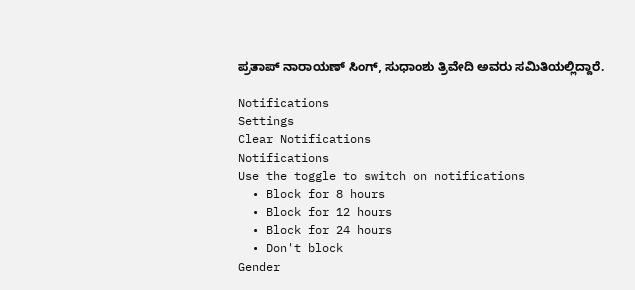ಪ್ರತಾಪ್‌ ನಾರಾಯಣ್‌ ಸಿಂಗ್‌, ಸುಧಾಂಶು ತ್ರಿವೇದಿ ಅವರು ಸಮಿತಿಯಲ್ಲಿದ್ದಾರೆ.

Notifications
Settings
Clear Notifications
Notifications
Use the toggle to switch on notifications
  • Block for 8 hours
  • Block for 12 hours
  • Block for 24 hours
  • Don't block
Gender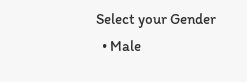Select your Gender
  • Male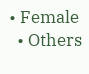• Female
  • Others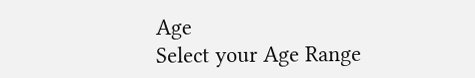Age
Select your Age Range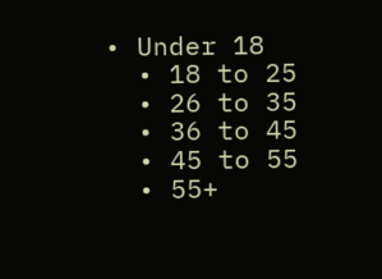• Under 18
  • 18 to 25
  • 26 to 35
  • 36 to 45
  • 45 to 55
  • 55+